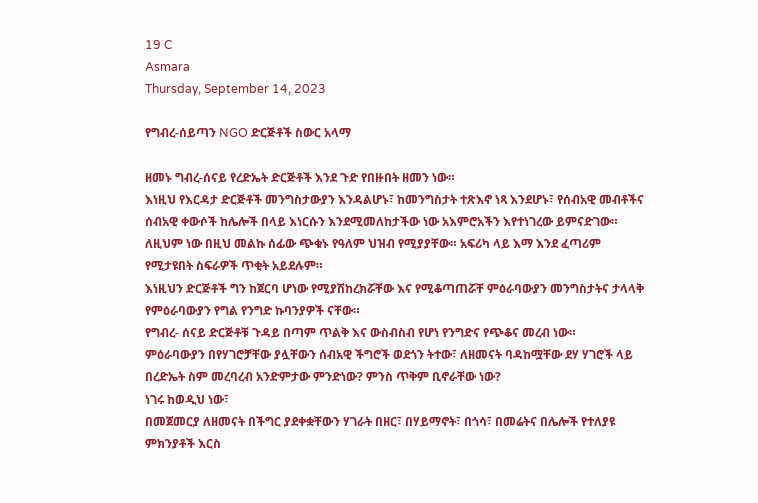19 C
Asmara
Thursday, September 14, 2023

የግብረ-ሰይጣን NGO ድርጅቶች ስውር አላማ

ዘመኑ ግብረ-ሰናይ የረድኤት ድርጅቶች እንደ ጉድ የበዙበት ዘመን ነው።
እነዚህ የእርዳታ ድርጅቶች መንግስታውያን እንዳልሆኑ፣ ከመንግስታት ተጽእኖ ነጻ እንደሆኑ፣ የሰብአዊ መብቶችና ሰብአዊ ቀውሶች ከሌሎች በላይ እነርሱን እንደሚመለከታችው ነው አእምሮአችን እየተነገረው ይምናድገው።
ለዚህም ነው በዚህ መልኩ ሰፊው ጭቁኑ የዓለም ህዝብ የሚያያቸው። አፍሪካ ላይ እማ እንደ ፈጣሪም የሚታዩበት ስፍራዎች ጥቂት አይደሉም።
እነዚህን ድርጅቶች ግን ከጀርባ ሆነው የሚያሽከረክሯቸው እና የሚቆጣጠሯቸ ምዕራባውያን መንግስታትና ታላላቅ የምዕራባውያን የግል የንግድ ኩባንያዎች ናቸው።
የግብረ- ሰናይ ድርጅቶቹ ጉዳይ በጣም ጥልቅ እና ውስብስብ የሆነ የንግድና የጭቆና መረብ ነው።
ምዕራባውያን በየሃገሮቻቸው ያሏቸውን ሰብአዊ ችግሮች ወደጎን ትተው፣ ለዘመናት ባዳከሟቸው ደሃ ሃገሮች ላይ በረድኤት ስም መረባረብ አንድምታው ምንድነው? ምንስ ጥቅም ቢኖራቸው ነው?
ነገሩ ከወዲህ ነው፣
በመጀመርያ ለዘመናት በችግር ያደቀቋቸውን ሃገራት በዘር፣ በሃይማኖት፣ በጎሳ፣ በመሬትና በሌሎች የተለያዩ ምክንያቶች እርስ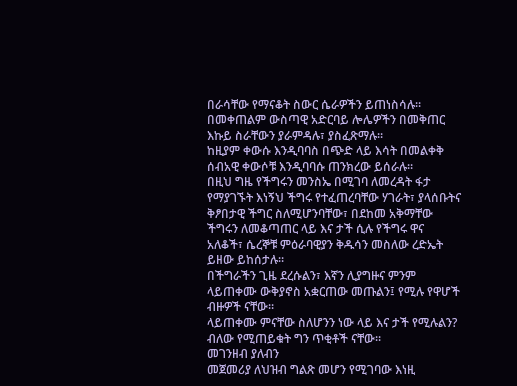በራሳቸው የማናቆት ስውር ሴራዎችን ይጠነስሳሉ።
በመቀጠልም ውስጣዊ አድርባይ ሎሌዎችን በመቅጠር እኩይ ስራቸውን ያራምዳሉ፣ ያስፈጽማሉ።
ከዚያም ቀውሱ እንዲባባስ በጭድ ላይ እሳት በመልቀቅ ሰብአዊ ቀውሶቹ እንዲባባሱ ጠንክረው ይሰራሉ።
በዚህ ግዜ የችግሩን መንስኤ በሚገባ ለመረዳት ፋታ የማያገኙት እነኝህ ችግሩ የተፈጠረባቸው ሃገራት፣ ያላሰቡትና ቅፆበታዊ ችግር ስለሚሆንባቸው፣ በደከመ አቅማቸው ችግሩን ለመቆጣጠር ላይ እና ታች ሲሉ የችግሩ ዋና አለቆች፣ ሴረኞቹ ምዕራባዊያን ቅዱሳን መስለው ረድኤት ይዘው ይከሰታሉ።
በችግራችን ጊዜ ደረሱልን፣ እኛን ሊያግዙና ምንም ላይጠቀሙ ውቅያኖስ አቋርጠው መጡልን፤ የሚሉ የዋሆች ብዙዎች ናቸው።
ላይጠቀሙ ምናቸው ስለሆንን ነው ላይ እና ታች የሚሉልን? ብለው የሚጠይቁት ግን ጥቂቶች ናቸው።
መገንዘብ ያለብን
መጀመሪያ ለህዝብ ግልጽ መሆን የሚገባው እነዚ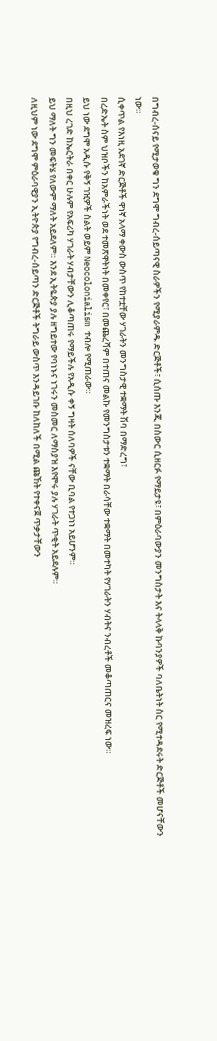በግብረ-ሰናይ የሚታወቁ ግን ደግሞ ግብረ-ሰይጣናዊ ስራዎችን የሚያራምዱ ድርጅቶች፣ ሲሰጡ እንጂ በስውር ሲዘርፉ የማይታዩ፣ በምዕራባውያን መንግስታት እና ትላላቅ ኩባንያዎች ባለቤትነት ስር የሚተዳደሩት ድርጅቶች መሆናቸውን ነው።
ሲቀጥል የእነዚ አደገኛ ድርጅቶች ዋነኛ አላማ ቀውስ ውስጥ የከተቷቸው ሃገራትን መንግስታዊ ተቋማት ሽባ በማድረግ፣
በረድኤት ስም ህዝቦችን ከአምራችነት ወደ ተመጽዋትነት በመቀየር፣ በመጨረሻም በተጠና መልኩ የመንግስታቱን ተቋማት በራሳቸው ተቋማት በመተካት የሃገራትን ሃብትና ንብረቶች መቆጣጠርና መዝረፍ ነው።
ይህ ነው ደግሞ አዲሱ የቅኝ ገዢዎች ስልት ወይም Neocolonialism ተብሎ የሚጠራው።
በዚህ ረገድ ከኤርትራ በቀር ሁሉም የአፍሪካ ሃገራት ሃብታቸውን ሊቆጣጠሩ የማይችሉ የአዲሱ ቀኝ ግዛት ሰለባዎች ናቸው ቢባል የተጋነነ አይሆንም።
ይህ ማለት ግን መፍትሄ የለውም ማለት አይደለም። እንደ ኢትዬጵያ ያሉ ዘግይተው የባነኑና ነገሩን መስመር ለማስያዝ እየሞሩ ያሉ ሃገራት ጥቂት አይደሉም።
ለዚህም ነው ደግሞ ምዕራባዊያን ኢትዮጵያ የግብረ-ሰይጣን ድርጅቶች ትግራይ ውስጥ እንዳይገቡ ከለከለች በሚል ጩኸት የተቀናጀ ጥቃታቸውን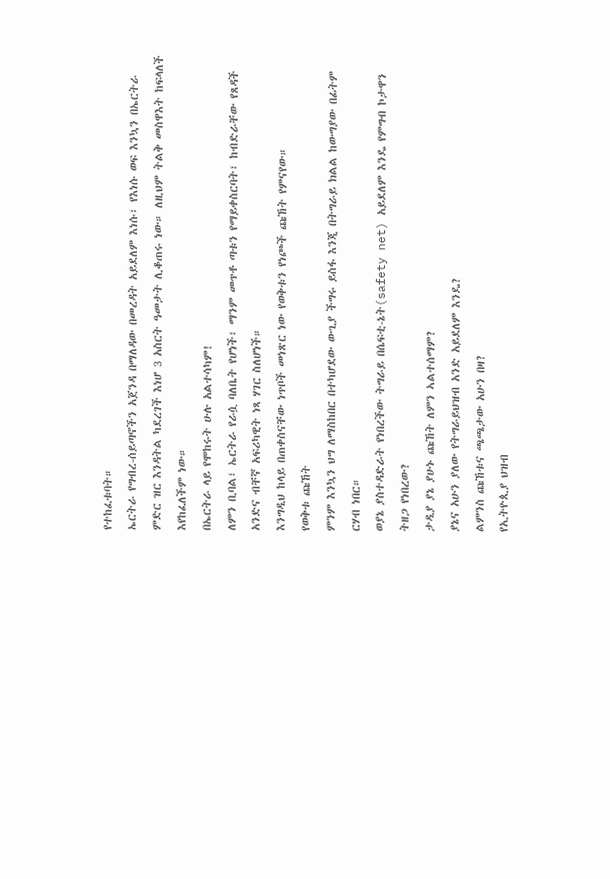የተከፈቱባት።
ኤርትራ የግብረ-ሰይጣኖችን አጀንዳ በማለዳው በመረዳት አይደለም እነሱ፣ የእነሱ ወፍ እንኳን በኤርትራ ምድር ዝር እንዳትል ካደረገች እነሆ 3 አስርት ዓመታት ሊቆጠሩ ነው። ለዚህም ትልቅ መስዋእት ከፍላለች እየከፈለችም ነው።
በኤርትራ ላይ የሞከሩት ሁሉ አልተሳካም!
ለምን ቢባል፣ ኤርትራ የራሷ ባለቤት የሆነች፣ ማንም መጥቶ ጣቱን የማይቀስርባት፣ ከብድራቸው የጸዳች አንድና ብቸኛ አፍሪካዊት ነጻ ሃገር ስለሆነች።
እንግዲህ ከላይ በጠቀስናቸው ነጥቦች መነጽር ነው የወቅቱን የነጮች ጩኸት የምናየው።
የወቅቱ ጩኸት
ምንም እንኳን ህግ ለማስከበር በተካሆደው ውጊያ ችግሩ ይስፋ እንጂ በትግራይ ክልል ከውግያው በፊትም ርሃብ ነበር።
ወያኔ ያስተዳድራት የነበረችው ትግራይ በሴፍቲ-ኔት(safety net) አይደለም እንዴ የምግብ ኮታዋን ትዘጋ የነበረው?
ታዲያ ያኔ ያሁኑ ጩኸት ለምን ኣልተሰማም?
ያኔና አሁን ያለው የትግራይህዝብ አንድ አይደለም እንዴ?
ልምንስ ጩኸቱና ጫጫታው አሁን በዛ?
የኢትዮጲያ ህዝብ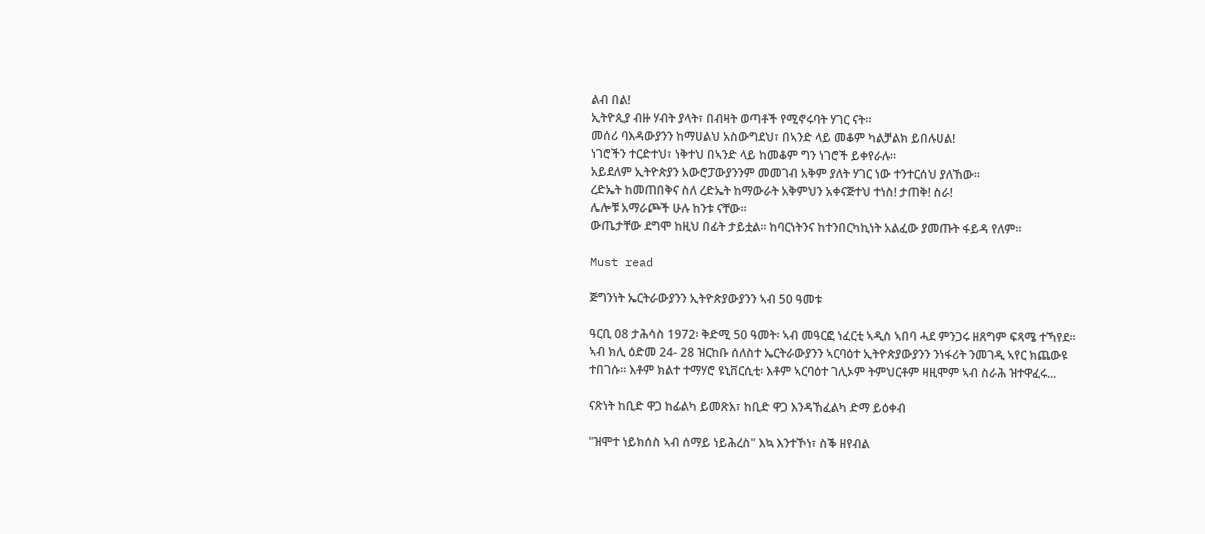ልብ በል!
ኢትዮጲያ ብዙ ሃብት ያላት፣ በብዛት ወጣቶች የሚኖሩባት ሃገር ናት።
መሰሪ ባእዳውያንን ከማሀልህ አስውግደህ፣ በኣንድ ላይ መቆም ካልቻልክ ይበሉሀል!
ነገሮችን ተርድተህ፣ ነቅተህ በኣንድ ላይ ከመቆም ግን ነገሮች ይቀየራሉ።
አይደለም ኢትዮጵያን አውሮፓውያንንም መመገብ አቅም ያለት ሃገር ነው ተንተርሰህ ያለኸው።
ረድኤት ከመጠበቅና ስለ ረድኤት ከማውራት አቅምህን አቀናጅተህ ተነስ! ታጠቅ! ስራ!
ሌሎቹ አማራጮች ሁሉ ከንቱ ናቸው።
ውጤታቸው ደግሞ ከዚህ በፊት ታይቷል። ከባርነትንና ከተንበርካኪነት አልፈው ያመጡት ፋይዳ የለም።

Must read

ጅግንነት ኤርትራውያንን ኢትዮጵያውያንን ኣብ 50 ዓመቱ

ዓርቢ 08 ታሕሳስ 1972፡ ቅድሚ 50 ዓመት፡ ኣብ መዓርፎ ነፈርቲ ኣዲስ ኣበባ ሓደ ምንጋሩ ዘጸግም ፍጻሜ ተኻየደ። ኣብ ክሊ ዕድመ 24- 28 ዝርከቡ ሰለስተ ኤርትራውያንን ኣርባዕተ ኢትዮጵያውያንን ንነፋሪት ንመገዲ ኣየር ክጨውዩ ተበገሱ። እቶም ክልተ ተማሃሮ ዩኒቨርሲቲ፡ እቶም ኣርባዕተ ገሊኦም ትምህርቶም ዛዚሞም ኣብ ስራሕ ዝተዋፈሩ...

ናጽነት ከቢድ ዋጋ ከፊልካ ይመጽእ፣ ከቢድ ዋጋ እንዳኸፈልካ ድማ ይዕቀብ

"ዝሞተ ነይክሰስ ኣብ ሰማይ ነይሕረስ" እኳ እንተኾነ፣ ስቕ ዘየብል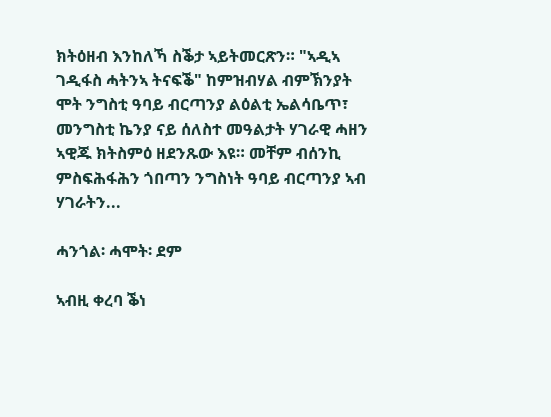ክትዕዘብ እንከለኻ ስቕታ ኣይትመርጽን። "ኣዲኣ ገዲፋስ ሓትንኣ ትናፍቕ" ከምዝብሃል ብምኽንያት ሞት ንግስቲ ዓባይ ብርጣንያ ልዕልቲ ኤልሳቤጥ፣ መንግስቲ ኬንያ ናይ ሰለስተ መዓልታት ሃገራዊ ሓዘን ኣዊጁ ክትስምዕ ዘደንጹው እዩ። መቸም ብሰንኪ ምስፍሕፋሕን ጎበጣን ንግስነት ዓባይ ብርጣንያ ኣብ ሃገራትን...

ሓንጎል፡ ሓሞት፡ ደም

ኣብዚ ቀረባ ቕነ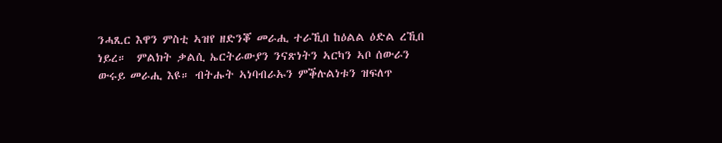ንሓጺር እዋን ምስቲ ኣዝየ ዘድንቖ መራሒ ተራኺበ ከዕልል ዕድል ረኺበ ነይረ።  ምልክት ቃልሲ ኤርትራውያን ንናጽነትን ኣርካን ኣቦ ሰውራን ውሩይ መራሒ እዩ። ብትሑት ኣነባብራኡን ምቕሉልነቱን ዝፍለጥ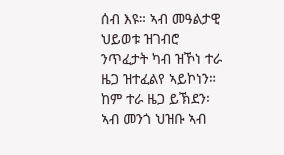ሰብ እዩ። ኣብ መዓልታዊ ህይወቱ ዝገብሮ ንጥፈታት ካብ ዝኾነ ተራ ዜጋ ዝተፈልየ ኣይኮነን። ከም ተራ ዜጋ ይኽደን፡ ኣብ መንጎ ህዝቡ ኣብ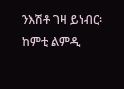ንእሽቶ ገዛ ይነብር፡ ከምቲ ልምዲ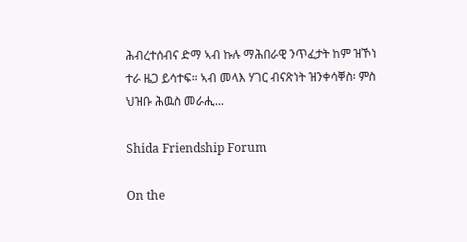ሕብረተሰብና ድማ ኣብ ኩሉ ማሕበራዊ ንጥፈታት ከም ዝኾነ ተራ ዜጋ ይሳተፍ። ኣብ መላእ ሃገር ብናጽነት ዝንቀሳቐስ፡ ምስ ህዝቡ ሕዉስ መራሒ...

Shida Friendship Forum

On the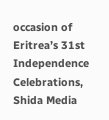occasion of Eritrea’s 31st Independence Celebrations, Shida Media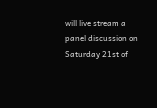will live stream a panel discussion on Saturday 21st of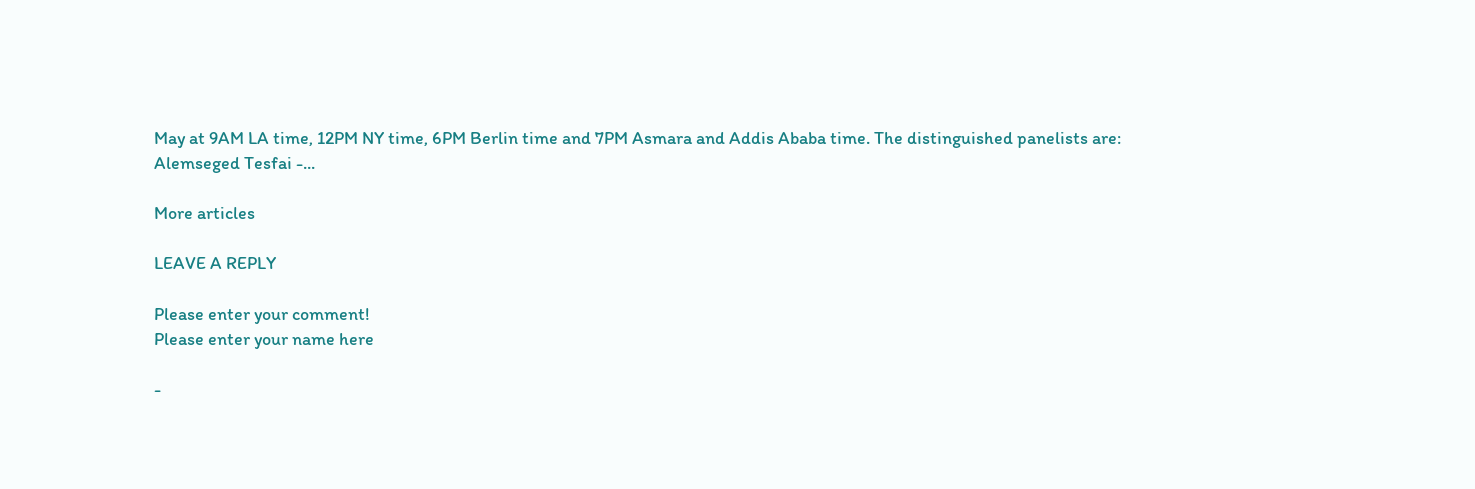May at 9AM LA time, 12PM NY time, 6PM Berlin time and 7PM Asmara and Addis Ababa time. The distinguished panelists are: Alemseged Tesfai -...

More articles

LEAVE A REPLY

Please enter your comment!
Please enter your name here

-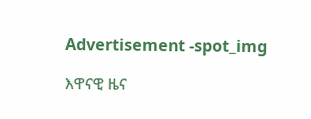Advertisement -spot_img

እዋናዊ ዜና